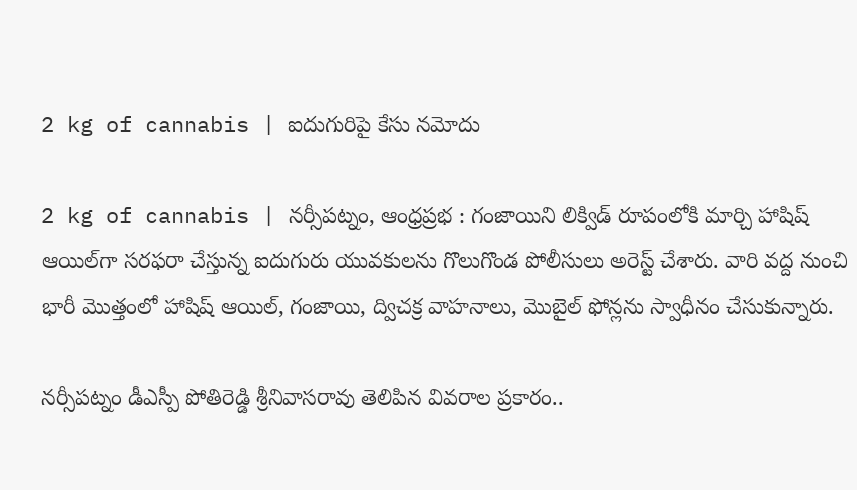2 kg of cannabis | ఐదుగురిపై కేసు నమోదు

2 kg of cannabis | నర్సీపట్నం, ఆంధ్రప్రభ : గంజాయిని లిక్విడ్ రూపంలోకి మార్చి హాషిష్ ఆయిల్‌గా సరఫరా చేస్తున్న ఐదుగురు యువకులను గొలుగొండ పోలీసులు అరెస్ట్ చేశారు. వారి వద్ద నుంచి భారీ మొత్తంలో హాషిష్ ఆయిల్, గంజాయి, ద్విచక్ర వాహనాలు, మొబైల్ ఫోన్లను స్వాధీనం చేసుకున్నారు.

నర్సీపట్నం డీఎస్పీ పోతిరెడ్డి శ్రీనివాసరావు తెలిపిన వివరాల ప్రకారం..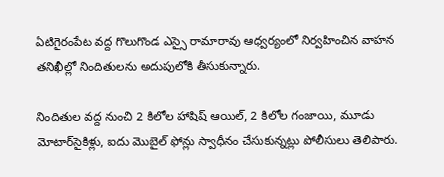ఏటిగైరంపేట వద్ద గొలుగొండ ఎస్సై రామారావు ఆధ్వర్యంలో నిర్వహించిన వాహన తనిఖీల్లో నిందితులను అదుపులోకి తీసుకున్నారు.

నిందితుల వద్ద నుంచి 2 కిలోల హాషిష్ ఆయిల్, 2 కిలోల గంజాయి, మూడు మోటార్‌సైకిళ్లు, ఐదు మొబైల్ ఫోన్లు స్వాధీనం చేసుకున్నట్లు పోలీసులు తెలిపారు.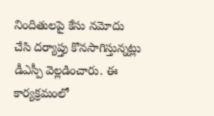నిందితులపై కేసు నమోదు చేసి దర్యాప్తు కొనసాగిస్తున్నట్లు డీఎస్పీ వెల్లడించారు. ఈ కార్యక్రమంలో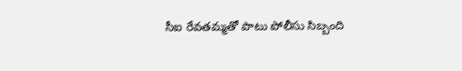సీఐ రేవతమ్మతో పాటు పోలీసు సిబ్బంది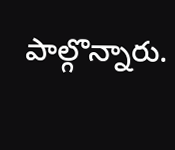పాల్గొన్నారు.